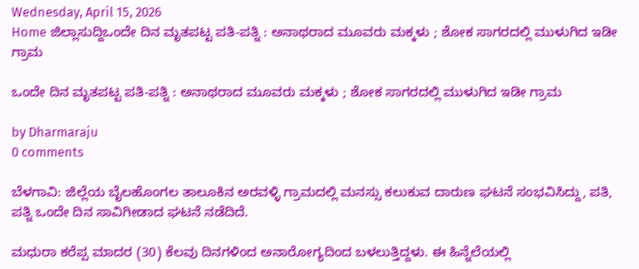Wednesday, April 15, 2026
Home ಜಿಲ್ಲಾ‌ಸುದ್ದಿಒಂದೇ ದಿನ ಮೃತಪಟ್ಟ ಪತಿ-ಪತ್ನಿ : ಅನಾಥರಾದ ಮೂವರು ಮಕ್ಕಳು ; ಶೋಕ ಸಾಗರದಲ್ಲಿ ಮುಳುಗಿದ ಇಡೀ ಗ್ರಾಮ

ಒಂದೇ ದಿನ ಮೃತಪಟ್ಟ ಪತಿ-ಪತ್ನಿ : ಅನಾಥರಾದ ಮೂವರು ಮಕ್ಕಳು ; ಶೋಕ ಸಾಗರದಲ್ಲಿ ಮುಳುಗಿದ ಇಡೀ ಗ್ರಾಮ

by Dharmaraju
0 comments

ಬೆಳಗಾವಿ: ಜಿಲ್ಲೆಯ ಬೈಲಹೊಂಗಲ ತಾಲೂಕಿನ ಅರವಳ್ಳಿ ಗ್ರಾಮದಲ್ಲಿ ಮನಸ್ಸು ಕಲುಕುವ ದಾರುಣ ಘಟನೆ ಸಂಭವಿಸಿದ್ದು, ಪತಿ, ಪತ್ನಿ ಒಂದೇ ದಿನ ಸಾವಿಗೀಡಾದ ಘಟನೆ ನಡೆದಿದೆ.

ಮಧುರಾ ಕರೆಪ್ಪ ಮಾದರ (30) ಕೆಲವು ದಿನಗಳಿಂದ ಅನಾರೋಗ್ಯದಿಂದ ಬಳಲುತ್ತಿದ್ದಳು. ಈ ಹಿನ್ನೆಲೆಯಲ್ಲಿ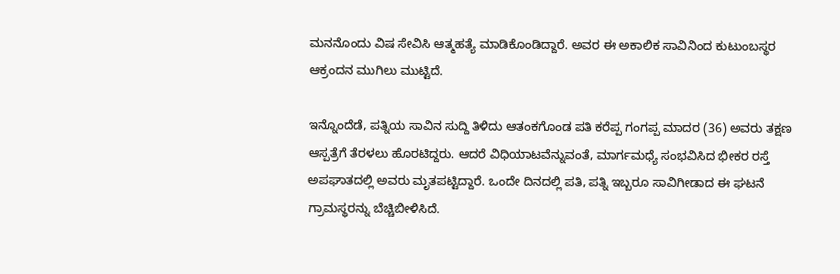ಮನನೊಂದು ವಿಷ ಸೇವಿಸಿ ಆತ್ಮಹತ್ಯೆ ಮಾಡಿಕೊಂಡಿದ್ದಾರೆ. ಅವರ ಈ ಅಕಾಲಿಕ ಸಾವಿನಿಂದ ಕುಟುಂಬಸ್ಥರ ಆಕ್ರಂದನ ಮುಗಿಲು ಮುಟ್ಟಿದೆ.

ಇನ್ನೊಂದೆಡೆ, ಪತ್ನಿಯ ಸಾವಿನ ಸುದ್ದಿ ತಿಳಿದು ಆತಂಕಗೊಂಡ ಪತಿ ಕರೆಪ್ಪ ಗಂಗಪ್ಪ ಮಾದರ (36) ಅವರು ತಕ್ಷಣ ಆಸ್ಪತ್ರೆಗೆ ತೆರಳಲು ಹೊರಟಿದ್ದರು. ಆದರೆ ವಿಧಿಯಾಟವೆನ್ನುವಂತೆ, ಮಾರ್ಗಮಧ್ಯೆ ಸಂಭವಿಸಿದ ಭೀಕರ ರಸ್ತೆ ಅಪಘಾತದಲ್ಲಿ ಅವರು ಮೃತಪಟ್ಟಿದ್ದಾರೆ. ಒಂದೇ ದಿನದಲ್ಲಿ ಪತಿ, ಪತ್ನಿ ಇಬ್ಬರೂ ಸಾವಿಗೀಡಾದ ಈ ಘಟನೆ ಗ್ರಾಮಸ್ಥರನ್ನು ಬೆಚ್ಚಿಬೀಳಿಸಿದೆ.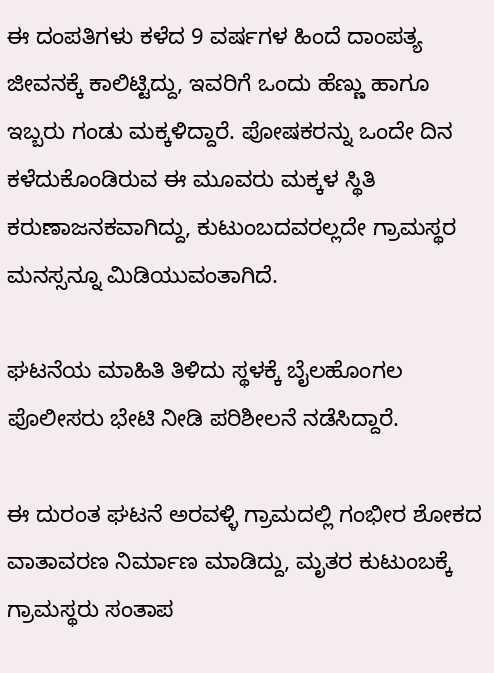ಈ ದಂಪತಿಗಳು ಕಳೆದ 9 ವರ್ಷಗಳ ಹಿಂದೆ ದಾಂಪತ್ಯ ಜೀವನಕ್ಕೆ ಕಾಲಿಟ್ಟಿದ್ದು, ಇವರಿಗೆ ಒಂದು ಹೆಣ್ಣು ಹಾಗೂ ಇಬ್ಬರು ಗಂಡು ಮಕ್ಕಳಿದ್ದಾರೆ. ಪೋಷಕರನ್ನು ಒಂದೇ ದಿನ ಕಳೆದುಕೊಂಡಿರುವ ಈ ಮೂವರು ಮಕ್ಕಳ ಸ್ಥಿತಿ ಕರುಣಾಜನಕವಾಗಿದ್ದು, ಕುಟುಂಬದವರಲ್ಲದೇ ಗ್ರಾಮಸ್ಥರ ಮನಸ್ಸನ್ನೂ ಮಿಡಿಯುವಂತಾಗಿದೆ.

ಘಟನೆಯ ಮಾಹಿತಿ ತಿಳಿದು ಸ್ಥಳಕ್ಕೆ ಬೈಲಹೊಂಗಲ ಪೊಲೀಸರು ಭೇಟಿ ನೀಡಿ ಪರಿಶೀಲನೆ ನಡೆಸಿದ್ದಾರೆ.

ಈ ದುರಂತ ಘಟನೆ ಅರವಳ್ಳಿ ಗ್ರಾಮದಲ್ಲಿ ಗಂಭೀರ ಶೋಕದ ವಾತಾವರಣ ನಿರ್ಮಾಣ ಮಾಡಿದ್ದು, ಮೃತರ ಕುಟುಂಬಕ್ಕೆ ಗ್ರಾಮಸ್ಥರು ಸಂತಾಪ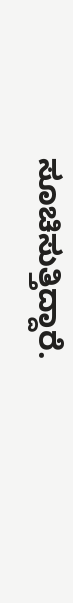ಸೂಚಿಸುತ್ತಿದ್ದಾರೆ.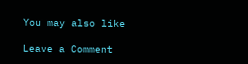You may also like

Leave a Comment